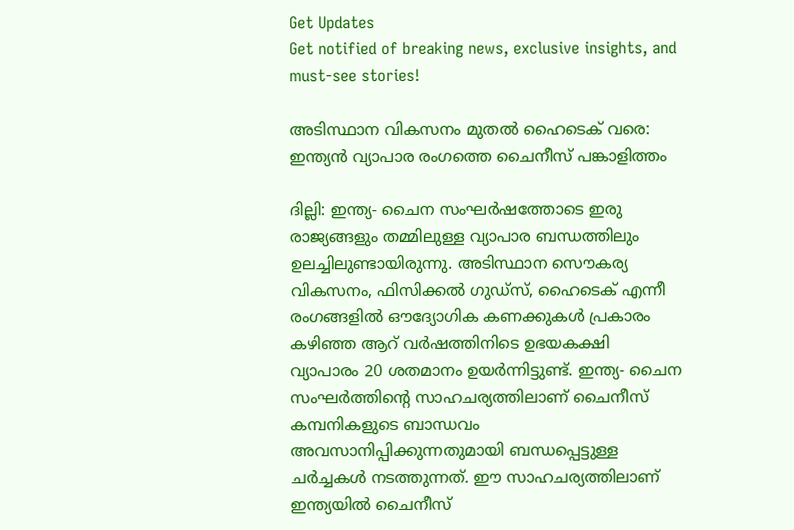Get Updates
Get notified of breaking news, exclusive insights, and must-see stories!

അടിസ്ഥാന വികസനം മുതൽ ഹൈടെക് വരെ: ഇന്ത്യൻ വ്യാപാര രംഗത്തെ ചൈനീസ് പങ്കാളിത്തം

ദില്ലി: ഇന്ത്യ- ചൈന സംഘർഷത്തോടെ ഇരു രാജ്യങ്ങളും തമ്മിലുള്ള വ്യാപാര ബന്ധത്തിലും ഉലച്ചിലുണ്ടായിരുന്നു. അടിസ്ഥാന സൌകര്യ വികസനം, ഫിസിക്കൽ ഗുഡ്സ്, ഹൈടെക് എന്നീ രംഗങ്ങളിൽ ഔദ്യോഗിക കണക്കുകൾ പ്രകാരം കഴിഞ്ഞ ആറ് വർഷത്തിനിടെ ഉഭയകക്ഷി വ്യാപാരം 20 ശതമാനം ഉയർന്നിട്ടുണ്ട്. ഇന്ത്യ- ചൈന സംഘർത്തിന്റെ സാഹചര്യത്തിലാണ് ചൈനീസ് കമ്പനികളുടെ ബാന്ധവം അവസാനിപ്പിക്കുന്നതുമായി ബന്ധപ്പെട്ടുള്ള ചർച്ചകൾ നടത്തുന്നത്. ഈ സാഹചര്യത്തിലാണ് ഇന്ത്യയിൽ ചൈനീസ്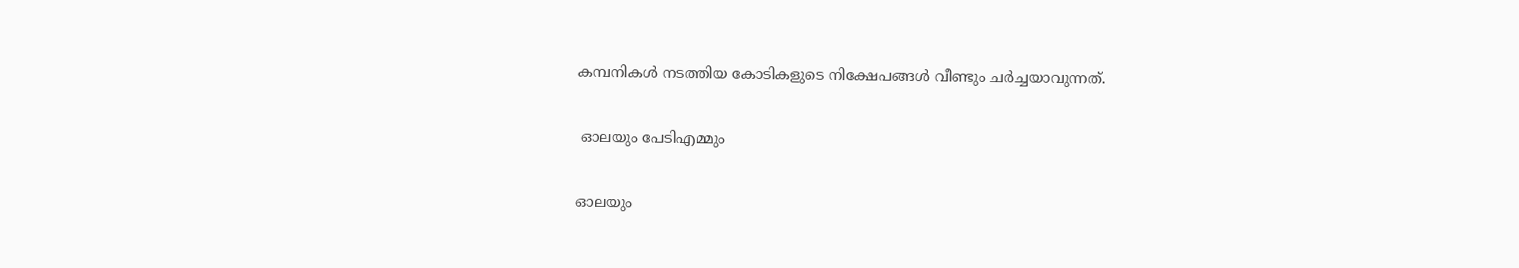കമ്പനികൾ നടത്തിയ കോടികളുടെ നിക്ഷേപങ്ങൾ വീണ്ടും ചർച്ചയാവുന്നത്.

 ഓലയും പേടിഎമ്മും

ഓലയും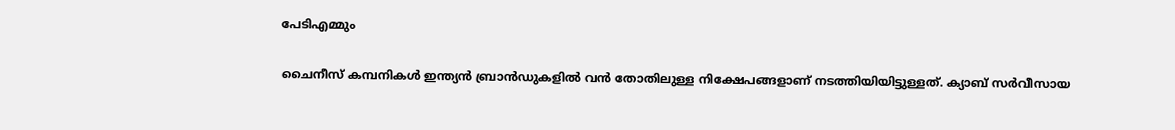പേടിഎമ്മും

ചൈനീസ് കമ്പനികൾ ഇന്ത്യൻ ബ്രാൻഡുകളിൽ വൻ തോതിലുള്ള നിക്ഷേപങ്ങളാണ് നടത്തിയിയിട്ടുള്ളത്. ക്യാബ് സർവീസായ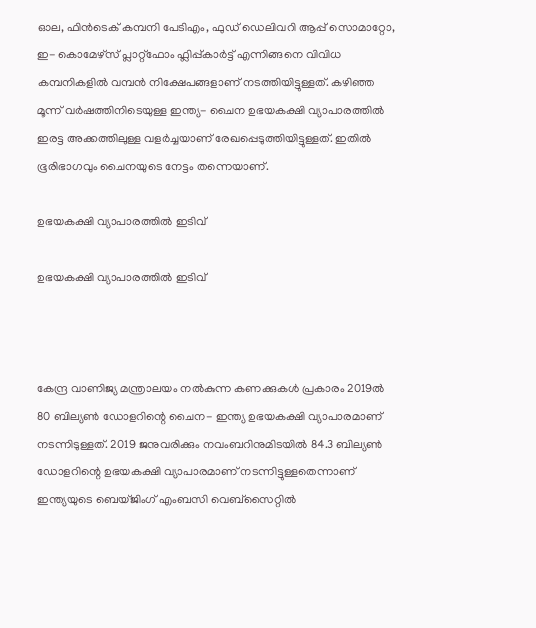ഓല, ഫിൻടെക് കമ്പനി പേടിഎം, ഫുഡ് ഡെലിവറി ആപ്പ് സൊമാറ്റോ, ഇ- കൊമേഴ്സ് പ്ലാറ്റ്ഫോം ഫ്ലിപ്പ്കാർട്ട് എന്നിങ്ങനെ വിവിധ കമ്പനികളിൽ വമ്പൻ നിക്ഷേപങ്ങളാണ് നടത്തിയിട്ടുള്ളത്. കഴിഞ്ഞ മൂന്ന് വർഷത്തിനിടെയുള്ള ഇന്ത്യ- ചൈന ഉഭയകക്ഷി വ്യാപാരത്തിൽ ഇരട്ട അക്കത്തിലുള്ള വളർച്ചയാണ് രേഖപ്പെടുത്തിയിട്ടുള്ളത്. ഇതിൽ ഭൂരിഭാഗവും ചൈനയുടെ നേട്ടം തന്നെയാണ്.

ഉഭയകക്ഷി വ്യാപാരത്തിൽ ഇടിവ്

ഉഭയകക്ഷി വ്യാപാരത്തിൽ ഇടിവ്



കേന്ദ്ര വാണിജ്യ മന്ത്രാലയം നൽകുന്ന കണക്കുകൾ പ്രകാരം 2019ൽ 80 ബില്യൺ ഡോളറിന്റെ ചൈന- ഇന്ത്യ ഉഭയകക്ഷി വ്യാപാരമാണ് നടന്നിടുള്ളത്. 2019 ജനുവരിക്കും നവംബറിനുമിടയിൽ 84.3 ബില്യൺ ഡോളറിന്റെ ഉഭയകക്ഷി വ്യാപാരമാണ് നടന്നിട്ടുള്ളതെന്നാണ് ഇന്ത്യയുടെ ബെയ്ജിംഗ് എംബസി വെബ്സൈറ്റിൽ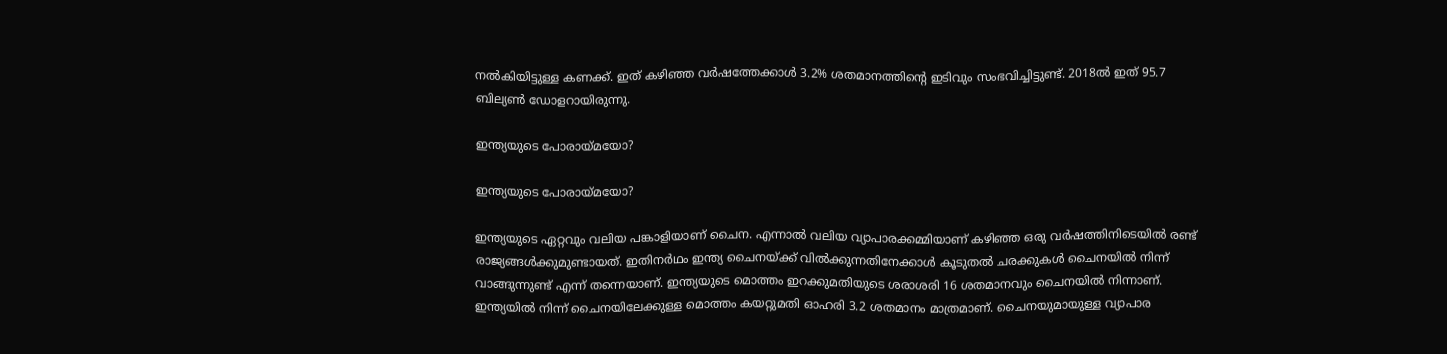നൽകിയിട്ടുള്ള കണക്ക്. ഇത് കഴിഞ്ഞ വർഷത്തേക്കാൾ 3.2% ശതമാനത്തിന്റെ ഇടിവും സംഭവിച്ചിട്ടുണ്ട്. 2018ൽ ഇത് 95.7 ബില്യൺ ഡോളറായിരുന്നു.

ഇന്ത്യയുടെ പോരായ്മയോ?

ഇന്ത്യയുടെ പോരായ്മയോ?

ഇന്ത്യയുടെ ഏറ്റവും വലിയ പങ്കാളിയാണ് ചൈന. എന്നാൽ വലിയ വ്യാപാരക്കമ്മിയാണ് കഴിഞ്ഞ ഒരു വർഷത്തിനിടെയിൽ രണ്ട് രാജ്യങ്ങൾക്കുമുണ്ടായത്. ഇതിനർഥം ഇന്ത്യ ചൈനയ്ക്ക് വിൽക്കുന്നതിനേക്കാൾ കൂടുതൽ ചരക്കുകൾ ചൈനയിൽ നിന്ന് വാങ്ങുന്നുണ്ട് എന്ന് തന്നെയാണ്. ഇന്ത്യയുടെ മൊത്തം ഇറക്കുമതിയുടെ ശരാശരി 16 ശതമാനവും ചൈനയിൽ നിന്നാണ്. ഇന്ത്യയിൽ നിന്ന് ചൈനയിലേക്കുള്ള മൊത്തം കയറ്റുമതി ഓഹരി 3.2 ശതമാനം മാത്രമാണ്. ചൈനയുമായുള്ള വ്യാപാര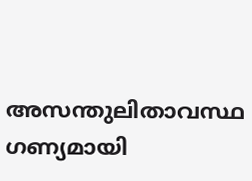അസന്തുലിതാവസ്ഥ ഗണ്യമായി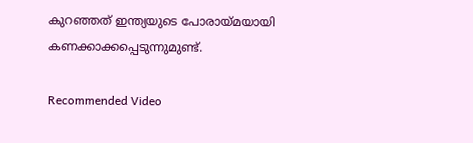കുറഞ്ഞത് ഇന്ത്യയുടെ പോരായ്മയായി കണക്കാക്കപ്പെടുന്നുമുണ്ട്.

Recommended Video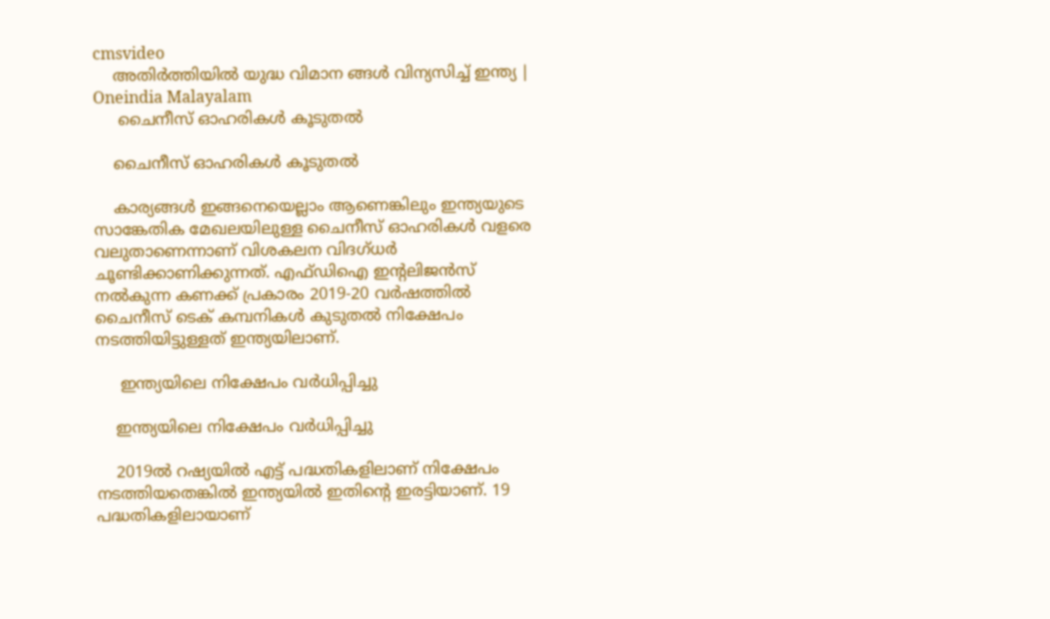cmsvideo
    അതിര്‍ത്തിയില്‍ യുദ്ധ വിമാന ങ്ങള്‍ വിന്യസിച്ച് ഇന്ത്യ | Oneindia Malayalam
     ചൈനീസ് ഓഹരികൾ കൂടുതൽ

    ചൈനീസ് ഓഹരികൾ കൂടുതൽ

    കാര്യങ്ങൾ ഇങ്ങനെയെല്ലാം ആണെങ്കിലും ഇന്ത്യയുടെ സാങ്കേതിക മേഖലയിലുള്ള ചൈനീസ് ഓഹരികൾ വളരെ വലുതാണെന്നാണ് വിശകലന വിദഗ്ധർ ചൂണ്ടിക്കാണിക്കുന്നത്. എഫ്ഡിഐ ഇന്റലിജൻസ് നൽകുന്ന കണക്ക് പ്രകാരം 2019-20 വർഷത്തിൽ ചൈനീസ് ടെക് കമ്പനികൾ കുടുതൽ നിക്ഷേപം നടത്തിയിട്ടുള്ളത് ഇന്ത്യയിലാണ്.

     ഇന്ത്യയിലെ നിക്ഷേപം വർധിപ്പിച്ചു

    ഇന്ത്യയിലെ നിക്ഷേപം വർധിപ്പിച്ചു

    2019ൽ റഷ്യയിൽ എട്ട് പദ്ധതികളിലാണ് നിക്ഷേപം നടത്തിയതെങ്കിൽ ഇന്ത്യയിൽ ഇതിന്റെ ഇരട്ടിയാണ്. 19 പദ്ധതികളിലായാണ്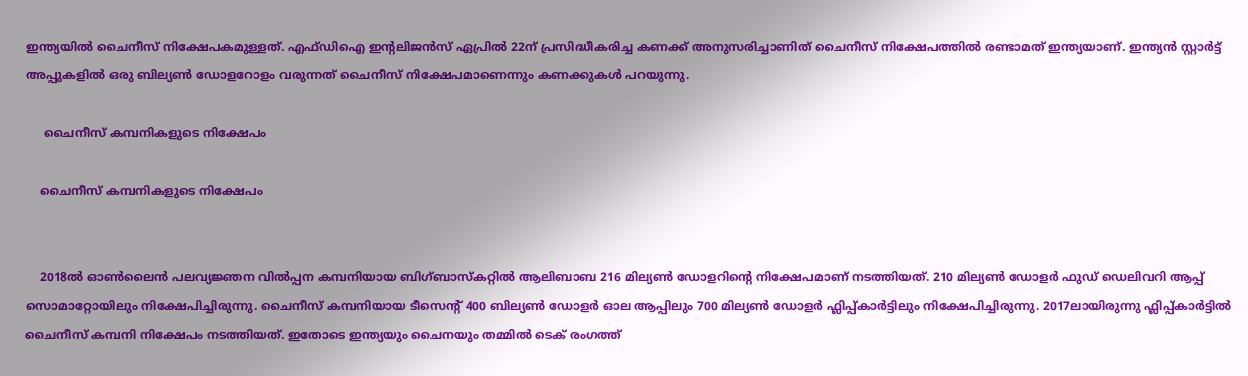ഇന്ത്യയിൽ ചൈനീസ് നിക്ഷേപകമുള്ളത്. എഫ്ഡിഐ ഇന്റലിജൻസ് ഏപ്രിൽ 22ന് പ്രസിദ്ധീകരിച്ച കണക്ക് അനുസരിച്ചാണിത് ചൈനീസ് നിക്ഷേപത്തിൽ രണ്ടാമത് ഇന്ത്യയാണ്. ഇന്ത്യൻ സ്റ്റാർട്ട് അപ്പുകളിൽ ഒരു ബില്യൺ ഡോളറോളം വരുന്നത് ചൈനീസ് നിക്ഷേപമാണെന്നും കണക്കുകൾ പറയുന്നു.

     ചൈനീസ് കമ്പനികളുടെ നിക്ഷേപം

    ചൈനീസ് കമ്പനികളുടെ നിക്ഷേപം


    2018ൽ ഓൺലൈൻ പലവ്യജ്ഞന വിൽപ്പന കമ്പനിയായ ബിഗ്ബാസ്കറ്റിൽ ആലിബാബ 216 മില്യൺ ഡോളറിന്റെ നിക്ഷേപമാണ് നടത്തിയത്. 210 മില്യൺ ഡോളർ ഫുഡ് ഡെലിവറി ആപ്പ് സൊമാറ്റോയിലും നിക്ഷേപിച്ചിരുന്നു. ചൈനീസ് കമ്പനിയായ ടീസെന്റ് 400 ബില്യൺ ഡോളർ ഓല ആപ്പിലും 700 മില്യൺ ഡോളർ ഫ്ലിപ്പ്കാർട്ടിലും നിക്ഷേപിച്ചിരുന്നു. 2017ലായിരുന്നു ഫ്ലിപ്പ്കാർട്ടിൽ ചൈനീസ് കമ്പനി നിക്ഷേപം നടത്തിയത്. ഇതോടെ ഇന്ത്യയും ചൈനയും തമ്മിൽ ടെക് രംഗത്ത്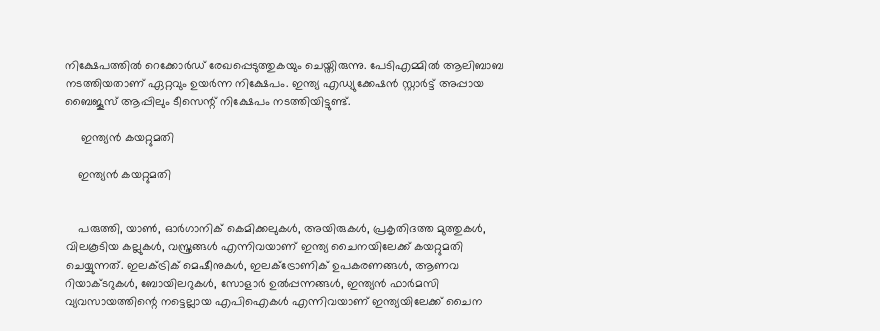നിക്ഷേപത്തിൽ റെക്കോർഡ് രേഖപ്പെടുത്തുകയും ചെയ്തിരുന്നു. പേടിഎമ്മിൽ ആലിബാബ നടത്തിയതാണ് ഏറ്റവും ഉയർന്ന നിക്ഷേപം. ഇന്ത്യ എഡ്യുക്കേഷൻ സ്റ്റാർട്ട് അപ്പായ ബൈജൂസ് ആപ്പിലും ടീസെന്റ് നിക്ഷേപം നടത്തിയിട്ടുണ്ട്.

     ഇന്ത്യൻ കയറ്റുമതി

    ഇന്ത്യൻ കയറ്റുമതി


    പരുത്തി, യാൺ, ഓർഗാനിക് കെമിക്കലുകൾ, അയിരുകൾ, പ്രകൃതിദത്ത മുത്തുകൾ, വിലകൂടിയ കല്ലുകൾ, വസ്ത്രങ്ങൾ എന്നിവയാണ് ഇന്ത്യ ചൈനയിലേക്ക് കയറ്റുമതി ചെയ്യുന്നത്. ഇലക്ട്രിക് മെഷീനുകൾ, ഇലക്ട്രോണിക് ഉപകരണങ്ങൾ, ആണവ റിയാക്ടറുകൾ, ബോയിലറുകൾ, സോളാർ ഉൽപ്പന്നങ്ങൾ, ഇന്ത്യൻ ഫാർമസി വ്യവസായത്തിന്റെ നട്ടെല്ലായ എപിഐകൾ എന്നിവയാണ് ഇന്ത്യയിലേക്ക് ചൈന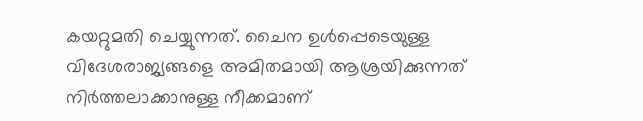കയറ്റുമതി ചെയ്യുന്നത്. ചൈന ഉൾപ്പെടെയുള്ള വിദേശരാജ്യങ്ങളെ അമിതമായി ആശ്രയിക്കുന്നത് നിർത്തലാക്കാനുള്ള നീക്കമാണ്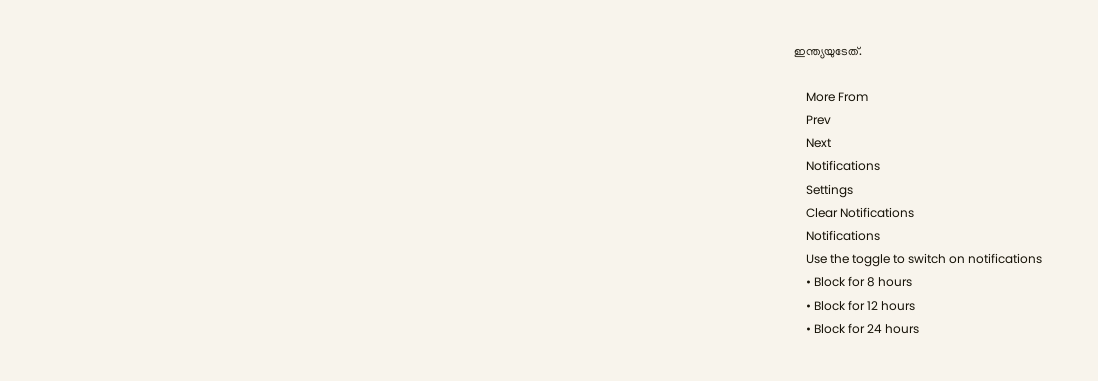ഇന്ത്യയുടേത്.

    More From
    Prev
    Next
    Notifications
    Settings
    Clear Notifications
    Notifications
    Use the toggle to switch on notifications
    • Block for 8 hours
    • Block for 12 hours
    • Block for 24 hours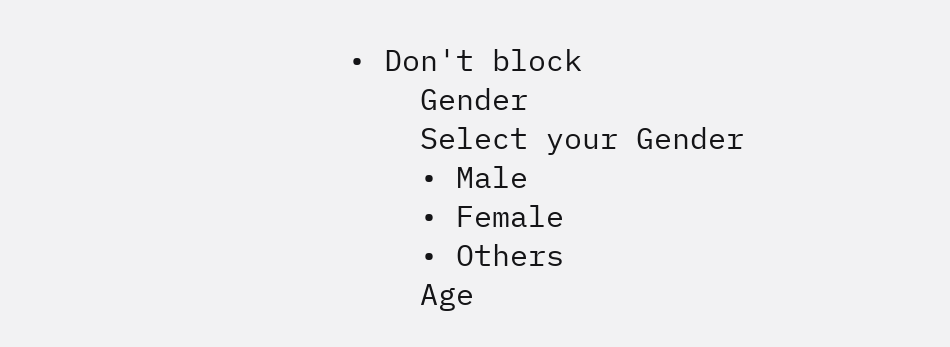• Don't block
    Gender
    Select your Gender
    • Male
    • Female
    • Others
    Age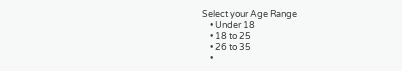Select your Age Range
    • Under 18
    • 18 to 25
    • 26 to 35
    •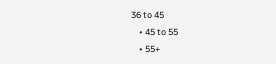36 to 45
    • 45 to 55
    • 55+